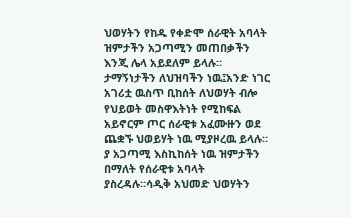ህወሃትን የከዱ የቀድሞ ሰራዊት አባላት ዝምታችን አጋጣሚን መጠበቃችን እንጂ ሌላ አይደለም ይላሉ። ታማኝነታችን ለህዝባችን ነዉ፤አንድ ነገር አገሪቷ ዉስጥ ቢከሰት ለህወሃት ብሎ የህይወት መስዋእትነት የሚከፍል አይኖርም ጦር ሰራዊቱ አፈሙዙን ወደ ጨቋኙ ህወይሃት ነዉ ሚያዞረዉ ይላሉ። ያ አጋጣሚ እስኪከሰት ነዉ ዝምታችን በማለት የሰራዊቱ አባላት ያስረዳሉ።ሳዲቅ አህመድ ህወሃትን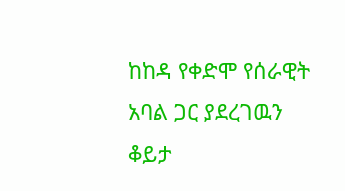ከከዳ የቀድሞ የሰራዊት አባል ጋር ያደረገዉን ቆይታ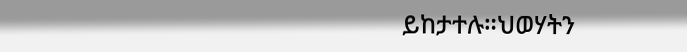ይከታተሉ።ህወሃትን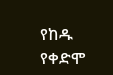የከዱ የቀድሞ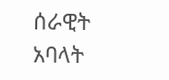ሰራዊት አባላት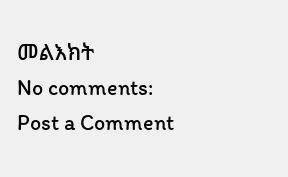መልእክት
No comments:
Post a Comment